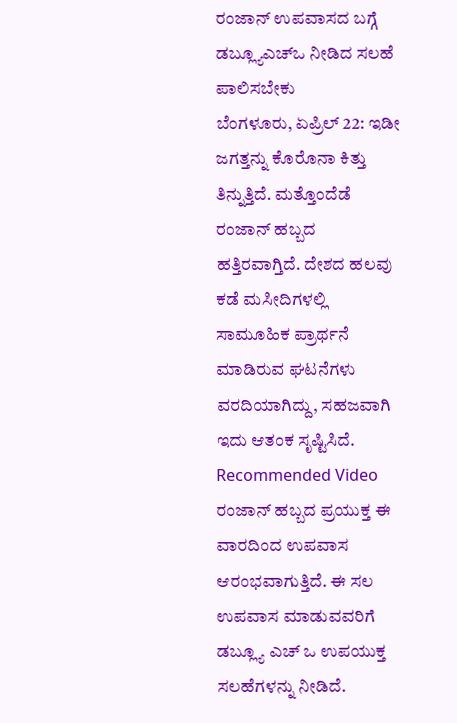ರಂಜಾನ್ ಉಪವಾಸದ ಬಗ್ಗೆ ಡಬ್ಲ್ಯೂಎಚ್ಒ ನೀಡಿದ ಸಲಹೆ ಪಾಲಿಸಬೇಕು
ಬೆಂಗಳೂರು, ಏಪ್ರಿಲ್ 22: ಇಡೀ ಜಗತ್ತನ್ನು ಕೊರೊನಾ ಕಿತ್ತು ತಿನ್ನುತ್ತಿದೆ. ಮತ್ತೊಂದೆಡೆ ರಂಜಾನ್ ಹಬ್ಬದ ಹತ್ತಿರವಾಗ್ತಿದೆ. ದೇಶದ ಹಲವು ಕಡೆ ಮಸೀದಿಗಳಲ್ಲಿ ಸಾಮೂಹಿಕ ಪ್ರಾರ್ಥನೆ ಮಾಡಿರುವ ಘಟನೆಗಳು ವರದಿಯಾಗಿದ್ದು, ಸಹಜವಾಗಿ ಇದು ಆತಂಕ ಸೃಷ್ಟಿಸಿದೆ.
Recommended Video
ರಂಜಾನ್ ಹಬ್ಬದ ಪ್ರಯುಕ್ತ ಈ ವಾರದಿಂದ ಉಪವಾಸ ಆರಂಭವಾಗುತ್ತಿದೆ. ಈ ಸಲ ಉಪವಾಸ ಮಾಡುವವರಿಗೆ ಡಬ್ಲ್ಯೂ ಎಚ್ ಒ ಉಪಯುಕ್ತ ಸಲಹೆಗಳನ್ನು ನೀಡಿದೆ.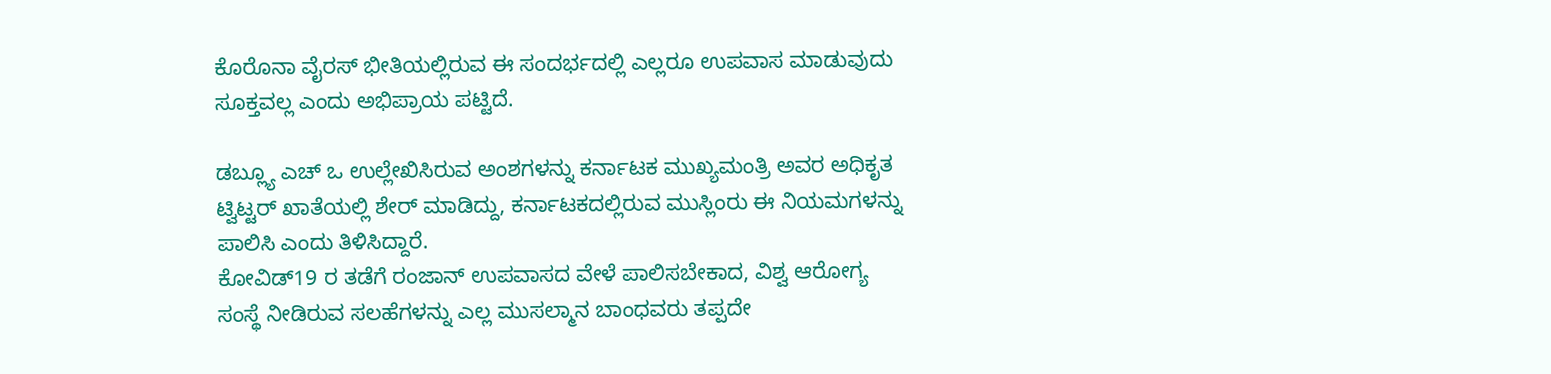ಕೊರೊನಾ ವೈರಸ್ ಭೀತಿಯಲ್ಲಿರುವ ಈ ಸಂದರ್ಭದಲ್ಲಿ ಎಲ್ಲರೂ ಉಪವಾಸ ಮಾಡುವುದು ಸೂಕ್ತವಲ್ಲ ಎಂದು ಅಭಿಪ್ರಾಯ ಪಟ್ಟಿದೆ.

ಡಬ್ಲ್ಯೂ ಎಚ್ ಒ ಉಲ್ಲೇಖಿಸಿರುವ ಅಂಶಗಳನ್ನು ಕರ್ನಾಟಕ ಮುಖ್ಯಮಂತ್ರಿ ಅವರ ಅಧಿಕೃತ ಟ್ವಿಟ್ಟರ್ ಖಾತೆಯಲ್ಲಿ ಶೇರ್ ಮಾಡಿದ್ದು, ಕರ್ನಾಟಕದಲ್ಲಿರುವ ಮುಸ್ಲಿಂರು ಈ ನಿಯಮಗಳನ್ನು ಪಾಲಿಸಿ ಎಂದು ತಿಳಿಸಿದ್ದಾರೆ.
ಕೋವಿಡ್19 ರ ತಡೆಗೆ ರಂಜಾನ್ ಉಪವಾಸದ ವೇಳೆ ಪಾಲಿಸಬೇಕಾದ, ವಿಶ್ವ ಆರೋಗ್ಯ ಸಂಸ್ಥೆ ನೀಡಿರುವ ಸಲಹೆಗಳನ್ನು ಎಲ್ಲ ಮುಸಲ್ಮಾನ ಬಾಂಧವರು ತಪ್ಪದೇ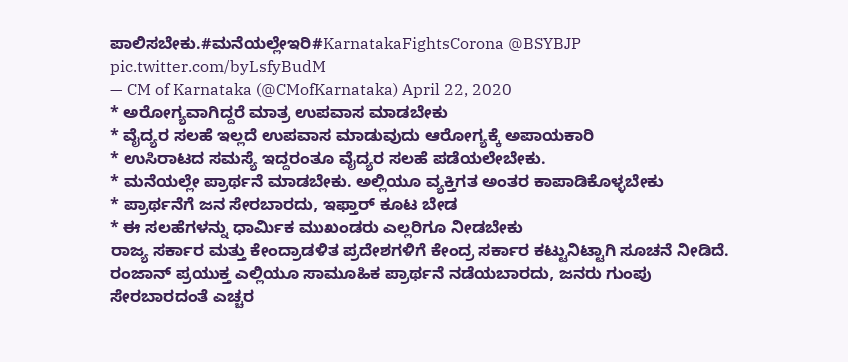ಪಾಲಿಸಬೇಕು.#ಮನೆಯಲ್ಲೇಇರಿ#KarnatakaFightsCorona @BSYBJP pic.twitter.com/byLsfyBudM
— CM of Karnataka (@CMofKarnataka) April 22, 2020
* ಅರೋಗ್ಯವಾಗಿದ್ದರೆ ಮಾತ್ರ ಉಪವಾಸ ಮಾಡಬೇಕು
* ವೈದ್ಯರ ಸಲಹೆ ಇಲ್ಲದೆ ಉಪವಾಸ ಮಾಡುವುದು ಆರೋಗ್ಯಕ್ಕೆ ಅಪಾಯಕಾರಿ
* ಉಸಿರಾಟದ ಸಮಸ್ಯೆ ಇದ್ದರಂತೂ ವೈದ್ಯರ ಸಲಹೆ ಪಡೆಯಲೇಬೇಕು.
* ಮನೆಯಲ್ಲೇ ಪ್ರಾರ್ಥನೆ ಮಾಡಬೇಕು. ಅಲ್ಲಿಯೂ ವ್ಯಕ್ತಿಗತ ಅಂತರ ಕಾಪಾಡಿಕೊಳ್ಳಬೇಕು
* ಪ್ರಾರ್ಥನೆಗೆ ಜನ ಸೇರಬಾರದು, ಇಫ್ತಾರ್ ಕೂಟ ಬೇಡ
* ಈ ಸಲಹೆಗಳನ್ನು ಧಾರ್ಮಿಕ ಮುಖಂಡರು ಎಲ್ಲರಿಗೂ ನೀಡಬೇಕು
ರಾಜ್ಯ ಸರ್ಕಾರ ಮತ್ತು ಕೇಂದ್ರಾಡಳಿತ ಪ್ರದೇಶಗಳಿಗೆ ಕೇಂದ್ರ ಸರ್ಕಾರ ಕಟ್ಟುನಿಟ್ಟಾಗಿ ಸೂಚನೆ ನೀಡಿದೆ. ರಂಜಾನ್ ಪ್ರಯುಕ್ತ ಎಲ್ಲಿಯೂ ಸಾಮೂಹಿಕ ಪ್ರಾರ್ಥನೆ ನಡೆಯಬಾರದು, ಜನರು ಗುಂಪು ಸೇರಬಾರದಂತೆ ಎಚ್ಚರ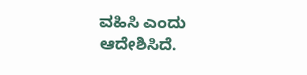ವಹಿಸಿ ಎಂದು ಆದೇಶಿಸಿದೆ.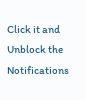Click it and Unblock the Notifications